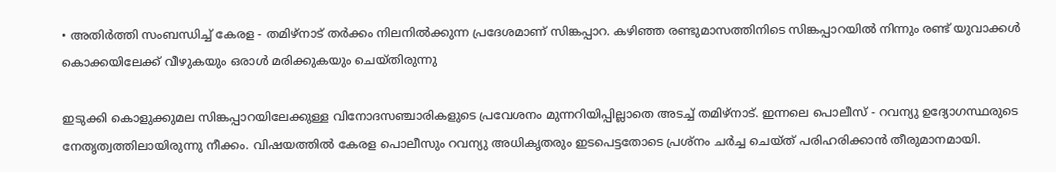• അതിർത്തി സംബന്ധിച്ച് കേരള - തമിഴ്നാട് തർക്കം നിലനിൽക്കുന്ന പ്രദേശമാണ് സിങ്കപ്പാറ. കഴിഞ്ഞ രണ്ടുമാസത്തിനിടെ സിങ്കപ്പാറയിൽ നിന്നും രണ്ട് യുവാക്കൾ കൊക്കയിലേക്ക് വീഴുകയും ഒരാൾ മരിക്കുകയും ചെയ്തിരുന്നു

ഇടുക്കി കൊളുക്കുമല സിങ്കപ്പാറയിലേക്കുള്ള വിനോദസഞ്ചാരികളുടെ പ്രവേശനം മുന്നറിയിപ്പില്ലാതെ അടച്ച് തമിഴ്നാട്. ഇന്നലെ പൊലീസ് - റവന്യു ഉദ്യോഗസ്ഥരുടെ നേതൃത്വത്തിലായിരുന്നു നീക്കം. വിഷയത്തിൽ കേരള പൊലീസും റവന്യു അധികൃതരും ഇടപെട്ടതോടെ പ്രശ്നം ചർച്ച ചെയ്ത് പരിഹരിക്കാൻ തീരുമാനമായി.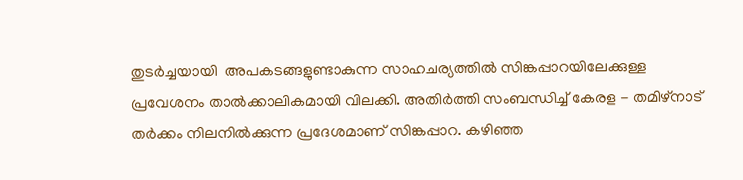തുടർച്ചയായി  അപകടങ്ങളുണ്ടാകുന്ന സാഹചര്യത്തിൽ സിങ്കപ്പാറയിലേക്കുള്ള പ്രവേശനം താൽക്കാലികമായി വിലക്കി. അതിർത്തി സംബന്ധിച്ച് കേരള - തമിഴ്നാട് തർക്കം നിലനിൽക്കുന്ന പ്രദേശമാണ് സിങ്കപ്പാറ. കഴിഞ്ഞ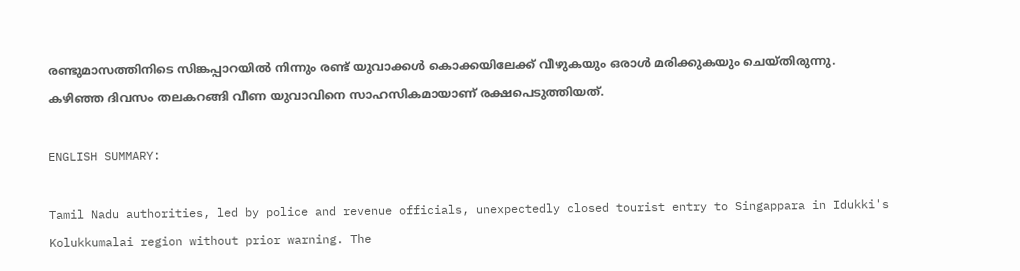രണ്ടുമാസത്തിനിടെ സിങ്കപ്പാറയിൽ നിന്നും രണ്ട് യുവാക്കൾ കൊക്കയിലേക്ക് വീഴുകയും ഒരാൾ മരിക്കുകയും ചെയ്തിരുന്നു. കഴിഞ്ഞ ദിവസം തലകറങ്ങി വീണ യുവാവിനെ സാഹസികമായാണ് രക്ഷപെടുത്തിയത്.

ENGLISH SUMMARY:

Tamil Nadu authorities, led by police and revenue officials, unexpectedly closed tourist entry to Singappara in Idukki's Kolukkumalai region without prior warning. The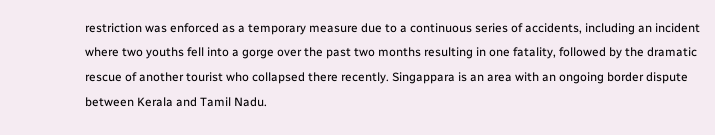restriction was enforced as a temporary measure due to a continuous series of accidents, including an incident where two youths fell into a gorge over the past two months resulting in one fatality, followed by the dramatic rescue of another tourist who collapsed there recently. Singappara is an area with an ongoing border dispute between Kerala and Tamil Nadu.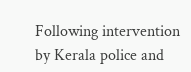Following intervention by Kerala police and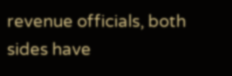revenue officials, both sides have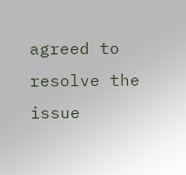agreed to resolve the issue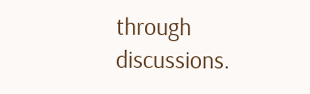through discussions.